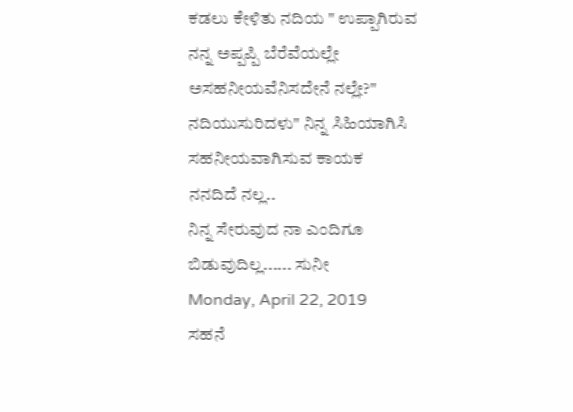ಕಡಲು ಕೇಳಿತು ನದಿಯ " ಉಪ್ಪಾಗಿರುವ
ನನ್ನ ಅಪ್ಪಪ್ಪಿ ಬೆರೆವೆಯಲ್ಲೇ
ಅಸಹನೀಯವೆನಿಸದೇನೆ ನಲ್ಲೇ?"
ನದಿಯುಸುರಿದಳು" ನಿನ್ನ ಸಿಹಿಯಾಗಿಸಿ
ಸಹನೀಯವಾಗಿಸುವ ಕಾಯಕ
ನನದಿದೆ ನಲ್ಲ..
ನಿನ್ನ ಸೇರುವುದ ನಾ ಎಂದಿಗೂ
ಬಿಡುವುದಿಲ್ಲ...... ಸುನೀ
Monday, April 22, 2019
ಸಹನೆ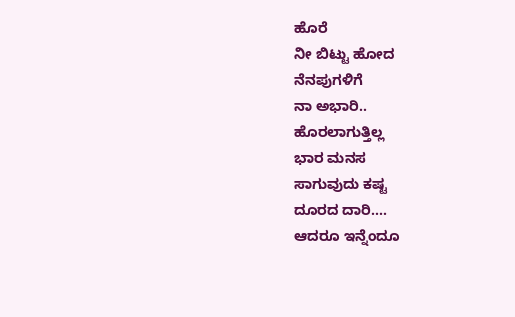ಹೊರೆ
ನೀ ಬಿಟ್ಟು ಹೋದ
ನೆನಪುಗಳಿಗೆ
ನಾ ಅಭಾರಿ..
ಹೊರಲಾಗುತ್ತಿಲ್ಲ
ಭಾರ ಮನಸ
ಸಾಗುವುದು ಕಷ್ಟ
ದೂರದ ದಾರಿ....
ಆದರೂ ಇನ್ನೆಂದೂ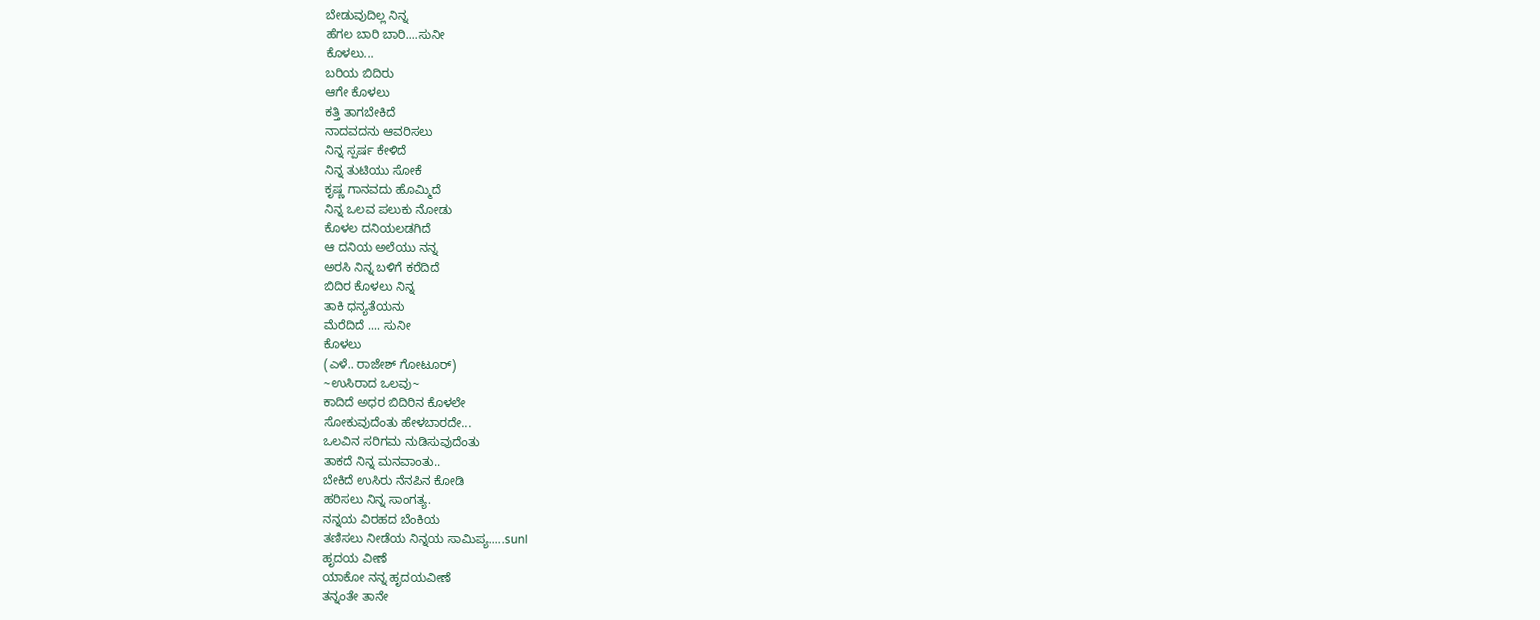ಬೇಡುವುದಿಲ್ಲ ನಿನ್ನ
ಹೆಗಲ ಬಾರಿ ಬಾರಿ....ಸುನೀ
ಕೊಳಲು...
ಬರಿಯ ಬಿದಿರು
ಆಗೇ ಕೊಳಲು
ಕತ್ತಿ ತಾಗಬೇಕಿದೆ
ನಾದವದನು ಆವರಿಸಲು
ನಿನ್ನ ಸ್ಪರ್ಷ ಕೇಳಿದೆ
ನಿನ್ನ ತುಟಿಯು ಸೋಕೆ
ಕೃಷ್ಣ ಗಾನವದು ಹೊಮ್ಮಿದೆ
ನಿನ್ನ ಒಲವ ಪಲುಕು ನೋಡು
ಕೊಳಲ ದನಿಯಲಡಗಿದೆ
ಆ ದನಿಯ ಅಲೆಯು ನನ್ನ
ಅರಸಿ ನಿನ್ನ ಬಳಿಗೆ ಕರೆದಿದೆ
ಬಿದಿರ ಕೊಳಲು ನಿನ್ನ
ತಾಕಿ ಧನ್ಯತೆಯನು
ಮೆರೆದಿದೆ .... ಸುನೀ
ಕೊಳಲು
(ಎಳೆ.. ರಾಜೇಶ್ ಗೋಟೂರ್)
~ಉಸಿರಾದ ಒಲವು~
ಕಾದಿದೆ ಅಧರ ಬಿದಿರಿನ ಕೊಳಲೇ
ಸೋಕುವುದೆಂತು ಹೇಳಬಾರದೇ...
ಒಲವಿನ ಸರಿಗಮ ನುಡಿಸುವುದೆಂತು
ತಾಕದೆ ನಿನ್ನ ಮನವಾಂತು..
ಬೇಕಿದೆ ಉಸಿರು ನೆನಪಿನ ಕೋಡಿ
ಹರಿಸಲು ನಿನ್ನ ಸಾಂಗತ್ಯ.
ನನ್ನಯ ವಿರಹದ ಬೆಂಕಿಯ
ತಣಿಸಲು ನೀಡೆಯ ನಿನ್ನಯ ಸಾಮಿಪ್ಯ.....sunI
ಹೃದಯ ವೀಣೆ
ಯಾಕೋ ನನ್ನ ಹೃದಯವೀಣೆ
ತನ್ನಂತೇ ತಾನೇ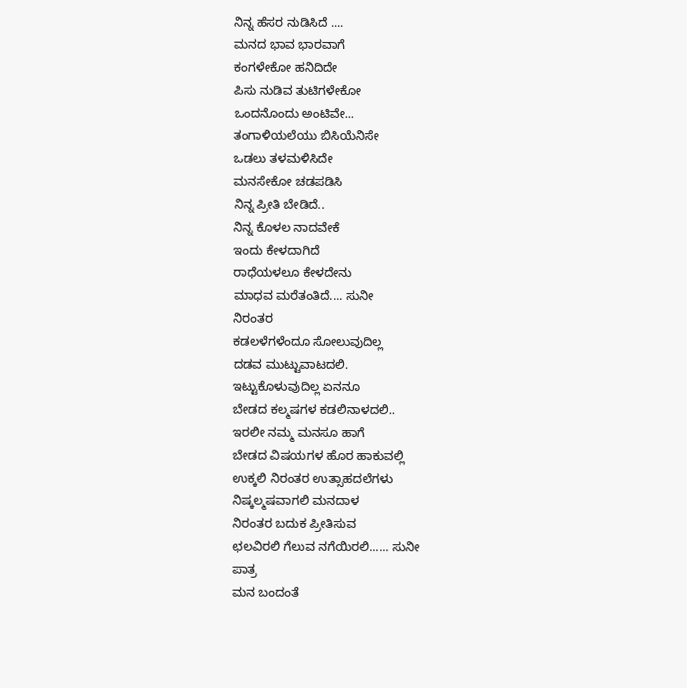ನಿನ್ನ ಹೆಸರ ನುಡಿಸಿದೆ ....
ಮನದ ಭಾವ ಭಾರವಾಗೆ
ಕಂಗಳೇಕೋ ಹನಿದಿದೇ
ಪಿಸು ನುಡಿವ ತುಟಿಗಳೇಕೋ
ಒಂದನೊಂದು ಅಂಟಿವೇ...
ತಂಗಾಳಿಯಲೆಯು ಬಿಸಿಯೆನಿಸೇ
ಒಡಲು ತಳಮಳಿಸಿದೇ
ಮನಸೇಕೋ ಚಡಪಡಿಸಿ
ನಿನ್ನ ಪ್ರೀತಿ ಬೇಡಿದೆ..
ನಿನ್ನ ಕೊಳಲ ನಾದವೇಕೆ
ಇಂದು ಕೇಳದಾಗಿದೆ
ರಾಧೆಯಳಲೂ ಕೇಳದೇನು
ಮಾಧವ ಮರೆತಂತಿದೆ.... ಸುನೀ
ನಿರಂತರ
ಕಡಲಳೆಗಳೆಂದೂ ಸೋಲುವುದಿಲ್ಲ
ದಡವ ಮುಟ್ಟುವಾಟದಲಿ.
ಇಟ್ಟುಕೊಳುವುದಿಲ್ಲ ಏನನೂ
ಬೇಡದ ಕಲ್ಮಷಗಳ ಕಡಲಿನಾಳದಲಿ..
ಇರಲೀ ನಮ್ಮ ಮನಸೂ ಹಾಗೆ
ಬೇಡದ ವಿಷಯಗಳ ಹೊರ ಹಾಕುವಲ್ಲಿ
ಉಕ್ಕಲಿ ನಿರಂತರ ಉತ್ಸಾಹದಲೆಗಳು
ನಿಷ್ಕಲ್ಮಷವಾಗಲಿ ಮನದಾಳ
ನಿರಂತರ ಬದುಕ ಪ್ರೀತಿಸುವ
ಛಲವಿರಲಿ ಗೆಲುವ ನಗೆಯಿರಲಿ...... ಸುನೀ
ಪಾತ್ರ
ಮನ ಬಂದಂತೆ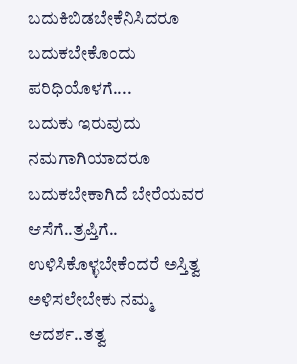ಬದುಕಿಬಿಡಬೇಕೆನಿಸಿದರೂ
ಬದುಕಬೇಕೊಂದು ಪರಿಧಿಯೊಳಗೆ....
ಬದುಕು ಇರುವುದು ನಮಗಾಗಿಯಾದರೂ
ಬದುಕಬೇಕಾಗಿದೆ ಬೇರೆಯವರ ಆಸೆಗೆ..ತ್ರಪ್ತಿಗೆ..
ಉಳಿಸಿಕೊಳ್ಳಬೇಕೆಂದರೆ ಅಸ್ತಿತ್ವ
ಅಳಿಸಲೇಬೇಕು ನಮ್ಮ ಆದರ್ಶ..ತತ್ವ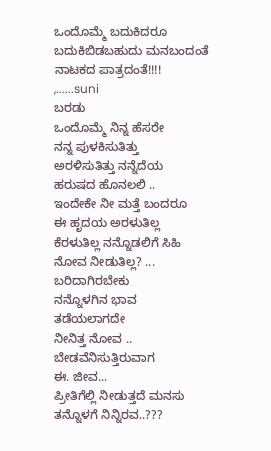ಒಂದೊಮ್ಮೆ ಬದುಕಿದರೂ
ಬದುಕಿಬಿಡಬಹುದು ಮನಬಂದಂತೆ
ನಾಟಕದ ಪಾತ್ರದಂತೆ!!!!
,......suni
ಬರಡು
ಒಂದೊಮ್ಮೆ ನಿನ್ನ ಹೆಸರೇ
ನನ್ನ ಪುಳಕಿಸುತಿತ್ತು
ಅರಳಿಸುತಿತ್ತು ನನ್ನೆದೆಯ
ಹರುಷದ ಹೊನಲಲಿ ..
ಇಂದೇಕೇ ನೀ ಮತ್ತೆ ಬಂದರೂ
ಈ ಹೃದಯ ಅರಳುತಿಲ್ಲ
ಕೆರಳುತಿಲ್ಲ ನನ್ನೊಡಲಿಗೆ ಸಿಹಿ
ನೋವ ನೀಡುತಿಲ್ಲ? ...
ಬರಿದಾಗಿರಬೇಕು
ನನ್ನೊಳಗಿನ ಭಾವ
ತಡೆಯಲಾಗದೇ
ನೀನಿತ್ತ ನೋವ ..
ಬೇಡವೆನಿಸುತ್ತಿರುವಾಗ
ಈ. ಜೀವ...
ಪ್ರೀತಿಗೆಲ್ಲಿ ನೀಡುತ್ತದೆ ಮನಸು
ತನ್ನೊಳಗೆ ನಿನ್ನಿರವ..???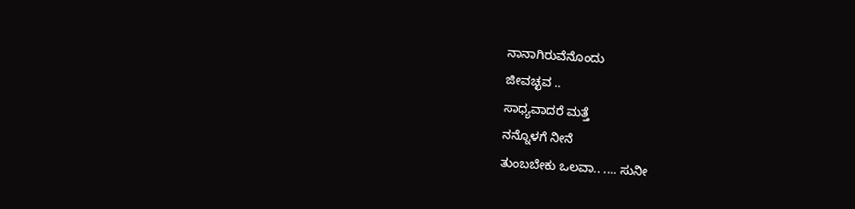ನಾನಾಗಿರುವೆನೊಂದು
ಜೀವಚ್ಛವ ..
ಸಾಧ್ಯವಾದರೆ ಮತ್ತೆ
ನನ್ನೊಳಗೆ ನೀನೆ
ತುಂಬಬೇಕು ಒಲವಾ.. .... ಸುನೀ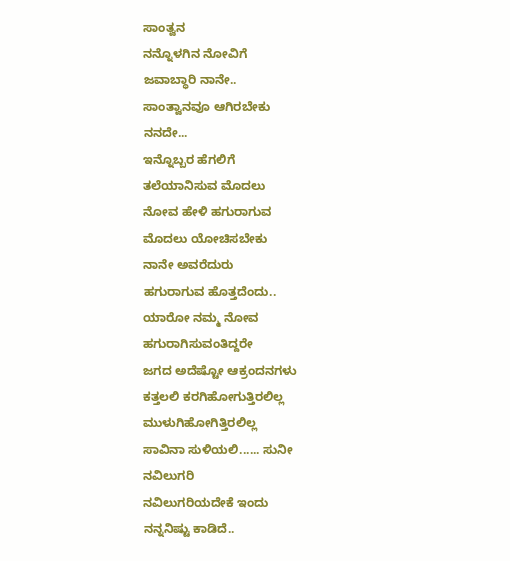ಸಾಂತ್ವನ
ನನ್ನೊಳಗಿನ ನೋವಿಗೆ
ಜವಾಬ್ಧಾರಿ ನಾನೇ..
ಸಾಂತ್ವಾನವೂ ಆಗಿರಬೇಕು
ನನದೇ...
ಇನ್ನೊಬ್ಬರ ಹೆಗಲಿಗೆ
ತಲೆಯಾನಿಸುವ ಮೊದಲು
ನೋವ ಹೇಳಿ ಹಗುರಾಗುವ
ಮೊದಲು ಯೋಚಿಸಬೇಕು
ನಾನೇ ಅವರೆದುರು
ಹಗುರಾಗುವ ಹೊತ್ತದೆಂದು..
ಯಾರೋ ನಮ್ಮ ನೋವ
ಹಗುರಾಗಿಸುವಂತಿದ್ದರೇ
ಜಗದ ಅದೆಷ್ಟೋ ಆಕ್ರಂದನಗಳು
ಕತ್ತಲಲಿ ಕರಗಿಹೋಗುತ್ತಿರಲಿಲ್ಲ
ಮುಳುಗಿಹೋಗಿತ್ತಿರಲಿಲ್ಲ
ಸಾವಿನಾ ಸುಳಿಯಲಿ...... ಸುನೀ
ನವಿಲುಗರಿ
ನವಿಲುಗರಿಯದೇಕೆ ಇಂದು
ನನ್ನನಿಷ್ಟು ಕಾಡಿದೆ..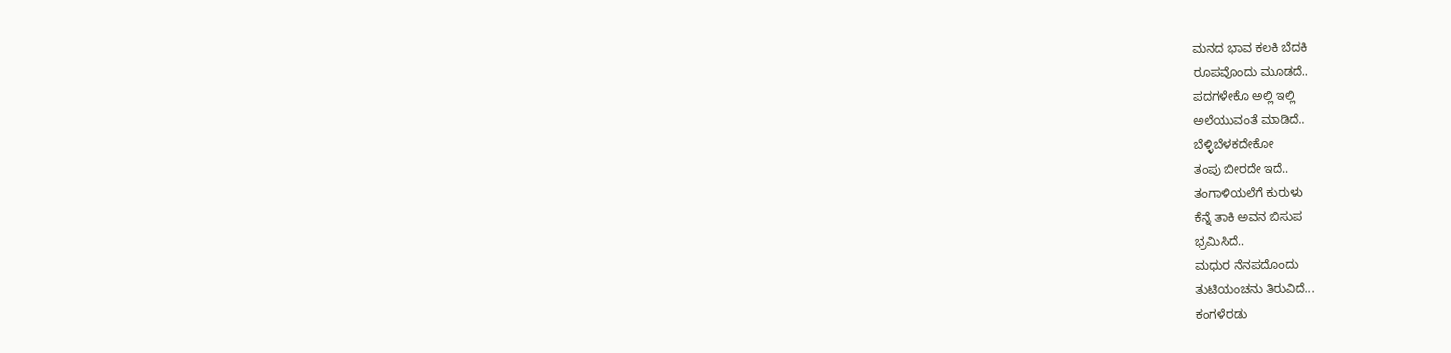ಮನದ ಭಾವ ಕಲಕಿ ಬೆದಕಿ
ರೂಪವೊಂದು ಮೂಡದೆ..
ಪದಗಳೇಕೊ ಅಲ್ಲಿ ಇಲ್ಲಿ
ಅಲೆಯುವಂತೆ ಮಾಡಿದೆ..
ಬೆಳ್ಳಿಬೆಳಕದೇಕೋ
ತಂಪು ಬೀರದೇ ಇದೆ..
ತಂಗಾಳಿಯಲೆಗೆ ಕುರುಳು
ಕೆನ್ನೆ ತಾಕಿ ಅವನ ಬಿಸುಪ
ಭ್ರಮಿಸಿದೆ..
ಮಧುರ ನೆನಪದೊಂದು
ತುಟಿಯಂಚನು ತಿರುವಿದೆ...
ಕಂಗಳೆರಡು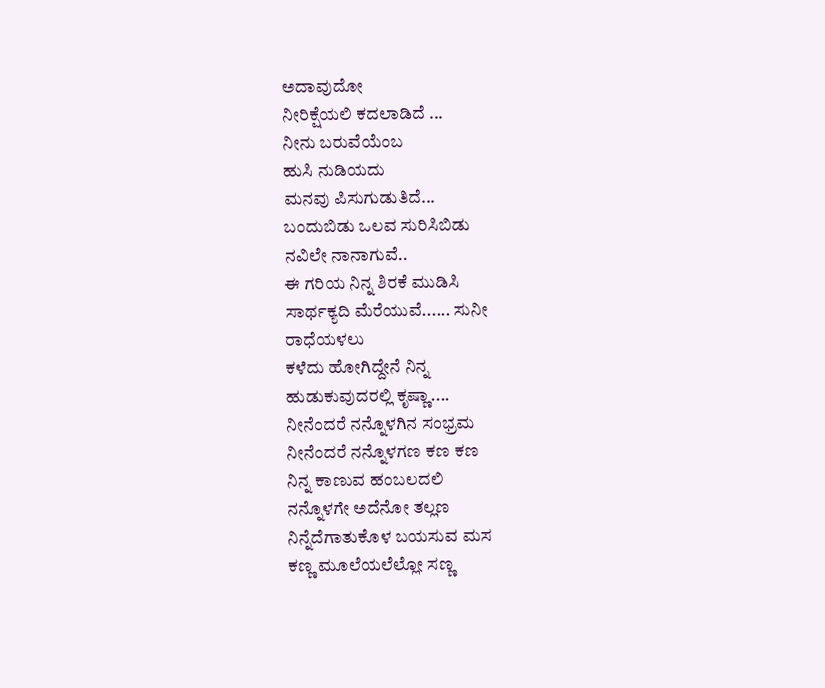ಅದಾವುದೋ
ನೀರಿಕ್ಷೆಯಲಿ ಕದಲಾಡಿದೆ ...
ನೀನು ಬರುವೆಯೆಂಬ
ಹುಸಿ ನುಡಿಯದು
ಮನವು ಪಿಸುಗುಡುತಿದೆ...
ಬಂದುಬಿಡು ಒಲವ ಸುರಿಸಿಬಿಡು
ನವಿಲೇ ನಾನಾಗುವೆ..
ಈ ಗರಿಯ ನಿನ್ನ ಶಿರಕೆ ಮುಡಿಸಿ
ಸಾರ್ಥಕ್ಯದಿ ಮೆರೆಯುವೆ...... ಸುನೀ
ರಾಧೆಯಳಲು
ಕಳೆದು ಹೋಗಿದ್ದೇನೆ ನಿನ್ನ
ಹುಡುಕುವುದರಲ್ಲಿ ಕೃಷ್ಣಾ....
ನೀನೆಂದರೆ ನನ್ನೊಳಗಿನ ಸಂಭ್ರಮ
ನೀನೆಂದರೆ ನನ್ನೊಳಗಣ ಕಣ ಕಣ
ನಿನ್ನ ಕಾಣುವ ಹಂಬಲದಲಿ
ನನ್ನೊಳಗೇ ಅದೆನೋ ತಲ್ಲಣ
ನಿನ್ನೆದೆಗಾತುಕೊಳ ಬಯಸುವ ಮಸ
ಕಣ್ಣ ಮೂಲೆಯಲೆಲ್ಲೋ ಸಣ್ಣ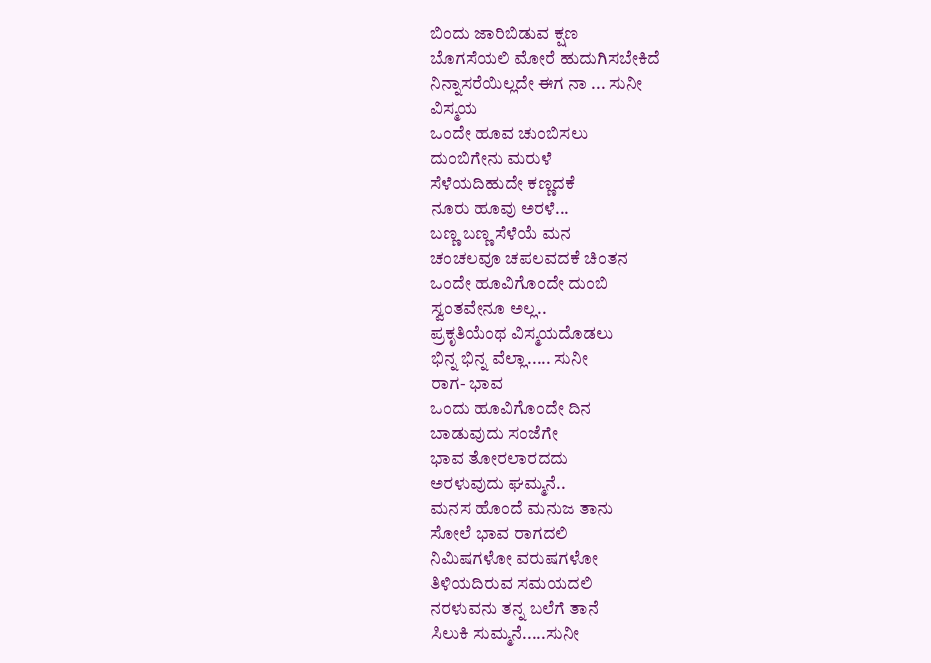ಬಿಂದು ಜಾರಿಬಿಡುವ ಕ್ಷಣ
ಬೊಗಸೆಯಲಿ ಮೋರೆ ಹುದುಗಿಸಬೇಕಿದೆ
ನಿನ್ನಾಸರೆಯಿಲ್ಲದೇ ಈಗ ನಾ ... ಸುನೀ
ವಿಸ್ಮಯ
ಒಂದೇ ಹೂವ ಚುಂಬಿಸಲು
ದುಂಬಿಗೇನು ಮರುಳೆ
ಸೆಳೆಯದಿಹುದೇ ಕಣ್ಣದಕೆ
ನೂರು ಹೂವು ಅರಳೆ...
ಬಣ್ಣ ಬಣ್ಣ ಸೆಳೆಯೆ ಮನ
ಚಂಚಲವೂ ಚಪಲವದಕೆ ಚಿಂತನ
ಒಂದೇ ಹೂವಿಗೊಂದೇ ದುಂಬಿ
ಸ್ವಂತವೇನೂ ಅಲ್ಲ..
ಪ್ರಕೃತಿಯೆಂಥ ವಿಸ್ಮಯದೊಡಲು
ಭಿನ್ನ ಭಿನ್ನ ವೆಲ್ಲಾ..... ಸುನೀ
ರಾಗ- ಭಾವ
ಒಂದು ಹೂವಿಗೊಂದೇ ದಿನ
ಬಾಡುವುದು ಸಂಜೆಗೇ
ಭಾವ ತೋರಲಾರದದು
ಅರಳುವುದು ಘಮ್ಮನೆ..
ಮನಸ ಹೊಂದೆ ಮನುಜ ತಾನು
ಸೋಲೆ ಭಾವ ರಾಗದಲಿ
ನಿಮಿಷಗಳೋ ವರುಷಗಳೋ
ತಿಳಿಯದಿರುವ ಸಮಯದಲಿ
ನರಳುವನು ತನ್ನ ಬಲೆಗೆ ತಾನೆ
ಸಿಲುಕಿ ಸುಮ್ಮನೆ.....ಸುನೀ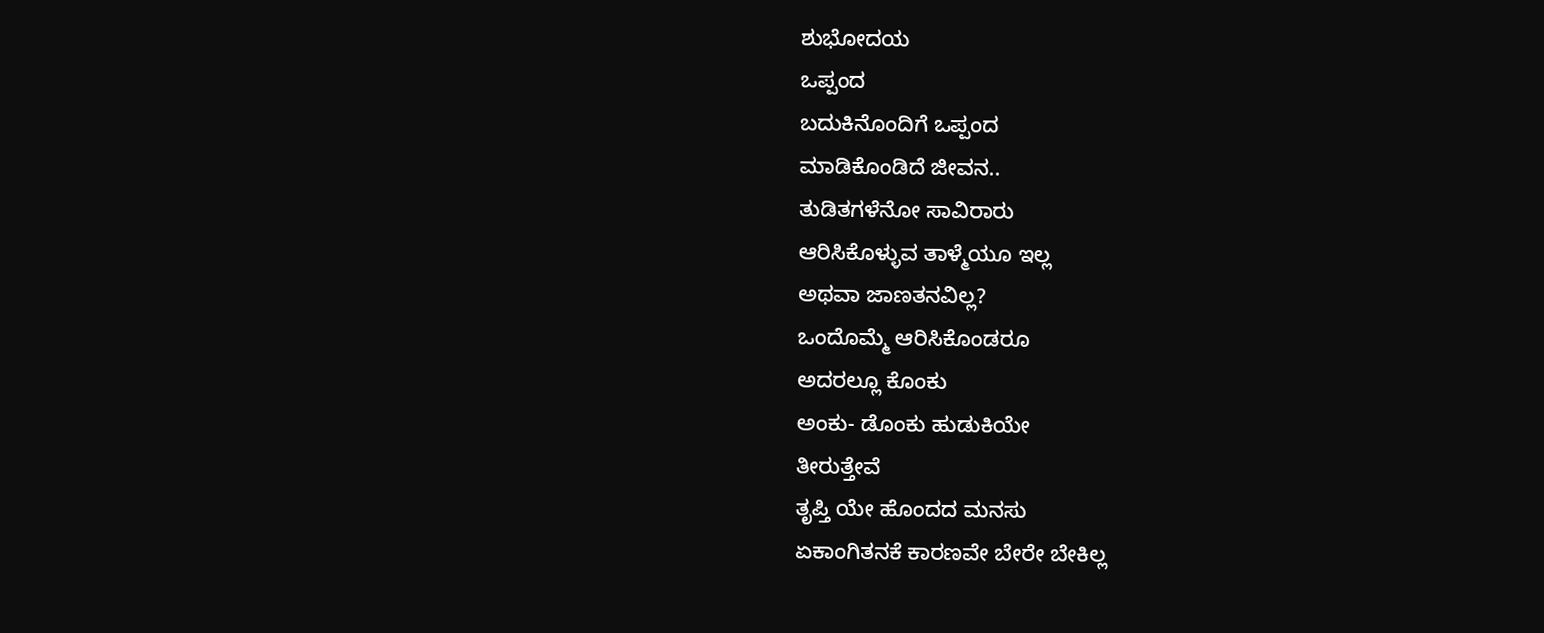ಶುಭೋದಯ
ಒಪ್ಪಂದ
ಬದುಕಿನೊಂದಿಗೆ ಒಪ್ಪಂದ
ಮಾಡಿಕೊಂಡಿದೆ ಜೀವನ..
ತುಡಿತಗಳೆನೋ ಸಾವಿರಾರು
ಆರಿಸಿಕೊಳ್ಳುವ ತಾಳ್ಮೆಯೂ ಇಲ್ಲ
ಅಥವಾ ಜಾಣತನವಿಲ್ಲ?
ಒಂದೊಮ್ಮೆ ಆರಿಸಿಕೊಂಡರೂ
ಅದರಲ್ಲೂ ಕೊಂಕು
ಅಂಕು- ಡೊಂಕು ಹುಡುಕಿಯೇ
ತೀರುತ್ತೇವೆ
ತೃಪ್ತಿ ಯೇ ಹೊಂದದ ಮನಸು
ಏಕಾಂಗಿತನಕೆ ಕಾರಣವೇ ಬೇರೇ ಬೇಕಿಲ್ಲ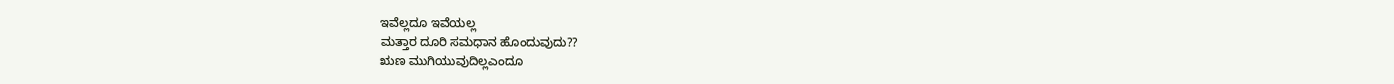ಇವೆಲ್ಲದೂ ಇವೆಯಲ್ಲ
ಮತ್ತಾರ ದೂರಿ ಸಮಧಾನ ಹೊಂದುವುದು??
ಋಣ ಮುಗಿಯುವುದಿಲ್ಲಎಂದೂ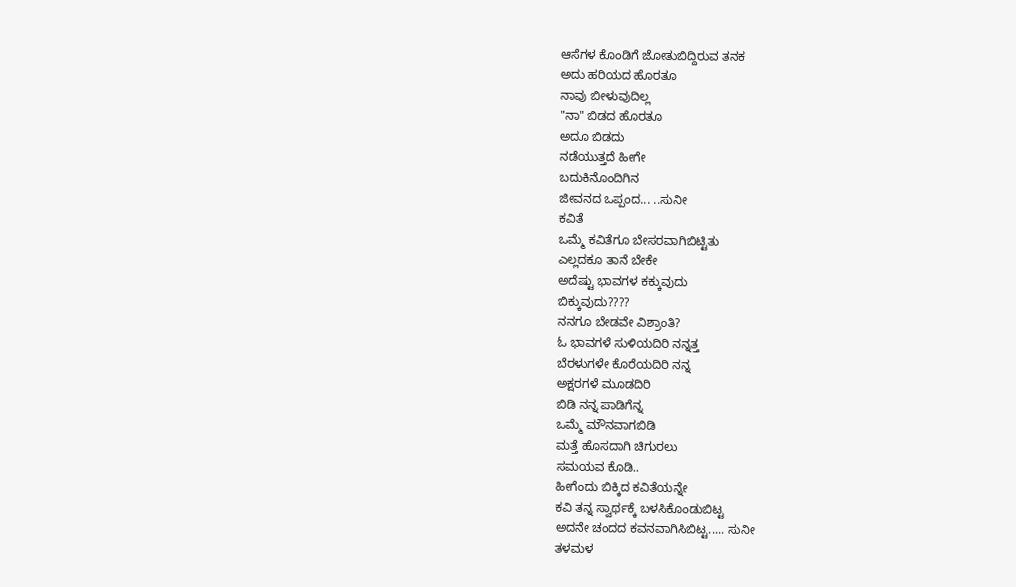ಆಸೆಗಳ ಕೊಂಡಿಗೆ ಜೋತುಬಿದ್ದಿರುವ ತನಕ
ಅದು ಹರಿಯದ ಹೊರತೂ
ನಾವು ಬೀಳುವುದಿಲ್ಲ
"ನಾ" ಬಿಡದ ಹೊರತೂ
ಅದೂ ಬಿಡದು
ನಡೆಯುತ್ತದೆ ಹೀಗೇ
ಬದುಕಿನೊಂದಿಗಿನ
ಜೀವನದ ಒಪ್ಪಂದ... ..ಸುನೀ
ಕವಿತೆ
ಒಮ್ಮೆ ಕವಿತೆಗೂ ಬೇಸರವಾಗಿಬಿಟ್ಟಿತು
ಎಲ್ಲದಕೂ ತಾನೆ ಬೇಕೇ
ಅದೆಷ್ಟು ಭಾವಗಳ ಕಕ್ಕುವುದು
ಬಿಕ್ಕುವುದು????
ನನಗೂ ಬೇಡವೇ ವಿಶ್ರಾಂತಿ?
ಓ ಭಾವಗಳೆ ಸುಳಿಯದಿರಿ ನನ್ನತ್ತ
ಬೆರಳುಗಳೇ ಕೊರೆಯದಿರಿ ನನ್ನ
ಅಕ್ಷರಗಳೆ ಮೂಡದಿರಿ
ಬಿಡಿ ನನ್ನ ಪಾಡಿಗೆನ್ನ
ಒಮ್ಮೆ ಮೌನವಾಗಬಿಡಿ
ಮತ್ತೆ ಹೊಸದಾಗಿ ಚಿಗುರಲು
ಸಮಯವ ಕೊಡಿ..
ಹೀಗೆಂದು ಬಿಕ್ಕಿದ ಕವಿತೆಯನ್ನೇ
ಕವಿ ತನ್ನ ಸ್ವಾರ್ಥಕ್ಕೆ ಬಳಸಿಕೊಂಡುಬಿಟ್ಟ
ಅದನೇ ಚಂದದ ಕವನವಾಗಿಸಿಬಿಟ್ಟ..... ಸುನೀ
ತಳಮಳ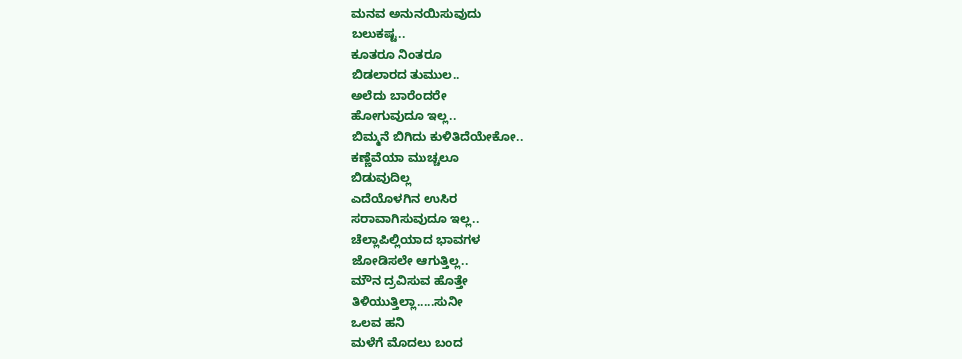ಮನವ ಅನುನಯಿಸುವುದು
ಬಲುಕಷ್ಟ..
ಕೂತರೂ ನಿಂತರೂ
ಬಿಡಲಾರದ ತುಮುಲ..
ಅಲೆದು ಬಾರೆಂದರೇ
ಹೋಗುವುದೂ ಇಲ್ಲ..
ಬಿಮ್ಮನೆ ಬಿಗಿದು ಕುಳಿತಿದೆಯೇಕೋ..
ಕಣ್ಣೆವೆಯಾ ಮುಚ್ಚಲೂ
ಬಿಡುವುದಿಲ್ಲ
ಎದೆಯೊಳಗಿನ ಉಸಿರ
ಸರಾವಾಗಿಸುವುದೂ ಇಲ್ಲ..
ಚೆಲ್ಲಾಪಿಲ್ಲಿಯಾದ ಭಾವಗಳ
ಜೋಡಿಸಲೇ ಆಗುತ್ತಿಲ್ಲ..
ಮೌನ ದ್ರವಿಸುವ ಹೊತ್ತೇ
ತಿಳಿಯುತ್ತಿಲ್ಲಾ.....ಸುನೀ
ಒಲವ ಹನಿ
ಮಳೆಗೆ ಮೊದಲು ಬಂದ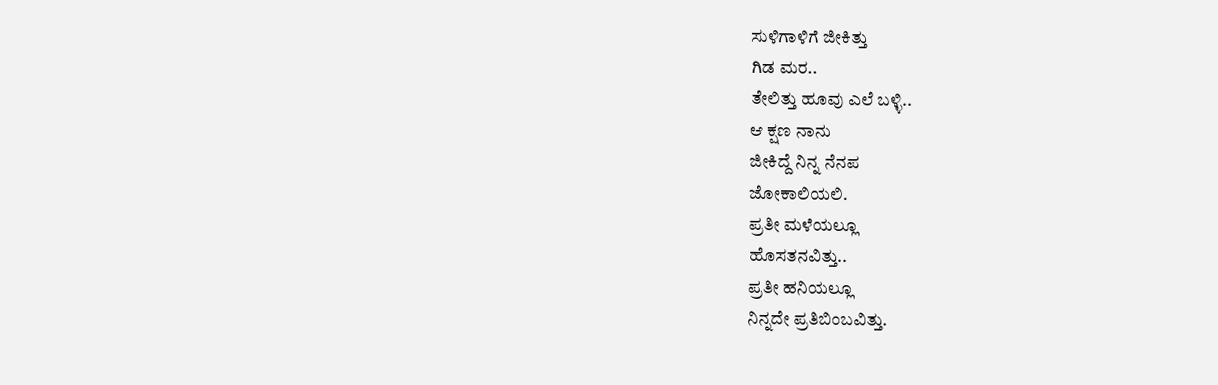ಸುಳಿಗಾಳಿಗೆ ಜೀಕಿತ್ತು
ಗಿಡ ಮರ..
ತೇಲಿತ್ತು ಹೂವು ಎಲೆ ಬಳ್ಳಿ..
ಆ ಕ್ಷಣ ನಾನು
ಜೀಕಿದ್ದೆ ನಿನ್ನ ನೆನಪ
ಜೋಕಾಲಿಯಲಿ.
ಪ್ರತೀ ಮಳೆಯಲ್ಲೂ
ಹೊಸತನವಿತ್ತು..
ಪ್ರತೀ ಹನಿಯಲ್ಲೂ
ನಿನ್ನದೇ ಪ್ರತಿಬಿಂಬವಿತ್ತು.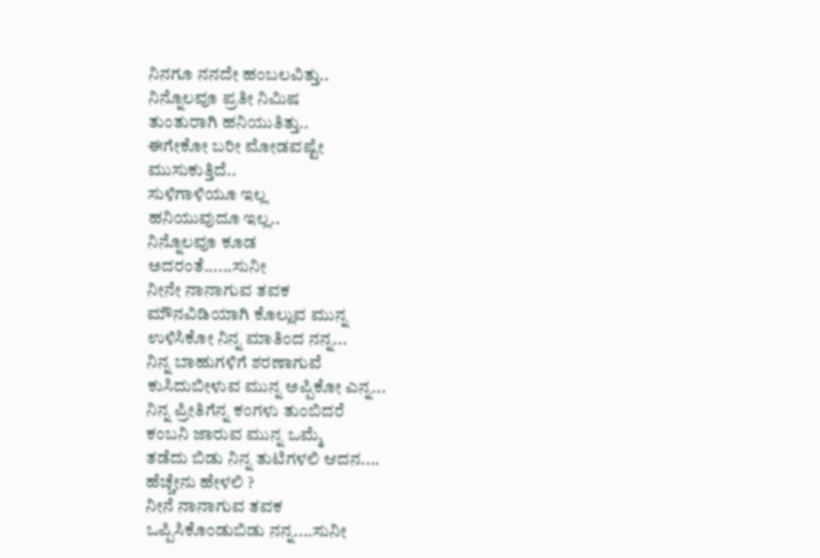ನಿನಗೂ ನನದೇ ಹಂಬಲವಿತ್ತು..
ನಿನ್ನೊಲವೂ ಪ್ರತೀ ನಿಮಿಷ
ತುಂತುರಾಗಿ ಹನಿಯುತಿತ್ತು..
ಈಗೇಕೋ ಬರೀ ಮೋಡವಷ್ಟೇ
ಮುಸುಕುತ್ತಿದೆ..
ಸುಳಿಗಾಳಿಯೂ ಇಲ್ಲ
ಹನಿಯುವುದೂ ಇಲ್ಲ..
ನಿನ್ನೊಲವೂ ಕೂಡ
ಅದರಂತೆ......ಸುನೀ
ನೀನೇ ನಾನಾಗುವ ತವಕ
ಮೌನವಿಡಿಯಾಗಿ ಕೊಲ್ಲುವ ಮುನ್ನ
ಉಳಿಸಿಕೋ ನಿನ್ನ ಮಾತಿಂದ ನನ್ನ...
ನಿನ್ನ ಬಾಹುಗಳಿಗೆ ಶರಣಾಗುವೆ
ಕುಸಿದುಬೀಳುವ ಮುನ್ನ ಅಪ್ಪಿಕೋ ಎನ್ನ...
ನಿನ್ನ ಪ್ರೀತಿಗೆನ್ನ ಕಂಗಳು ತುಂಬಿದರೆ
ಕಂಬನಿ ಜಾರುವ ಮುನ್ನ ಒಮ್ಮೆ
ತಡೆದು ಬಿಡು ನಿನ್ನ ತುಟಿಗಳಲಿ ಆದನ....
ಹೆಚ್ಚೇನು ಹೇಳಲಿ ?
ನೀನೆ ನಾನಾಗುವ ತವಕ
ಒಪ್ಪಿಸಿಕೊಂಡುಬಿಡು ನನ್ನ....ಸುನೀ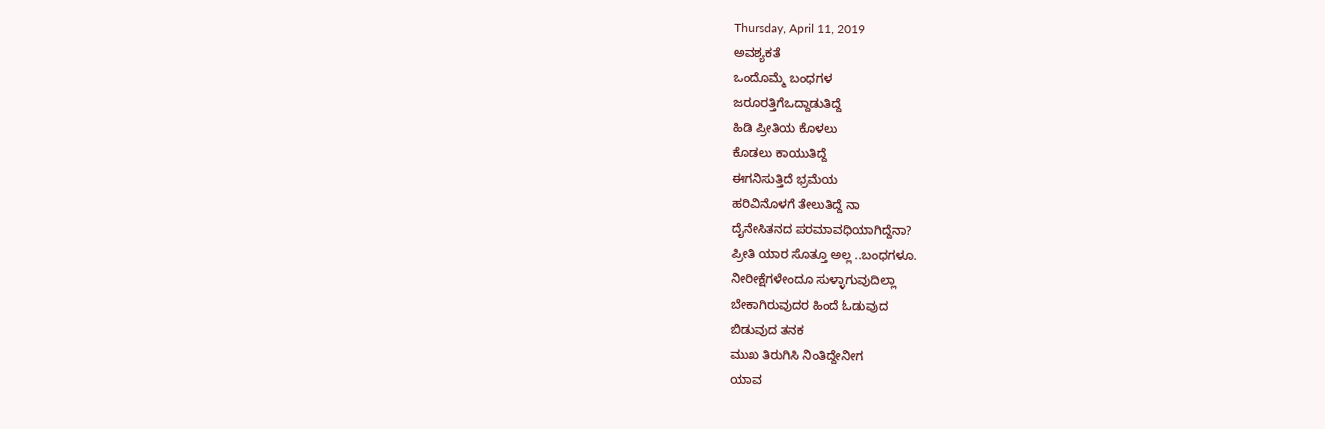Thursday, April 11, 2019
ಅವಶ್ಯಕತೆ
ಒಂದೊಮ್ಮೆ ಬಂಧಗಳ
ಜರೂರತ್ತಿಗೆಒದ್ದಾಡುತಿದ್ದೆ
ಹಿಡಿ ಪ್ರೀತಿಯ ಕೊಳಲು
ಕೊಡಲು ಕಾಯುತಿದ್ದೆ
ಈಗನಿಸುತ್ತಿದೆ ಭ್ರಮೆಯ
ಹರಿವಿನೊಳಗೆ ತೇಲುತಿದ್ದೆ ನಾ
ದೈನೇಸಿತನದ ಪರಮಾವಧಿಯಾಗಿದ್ದೆನಾ?
ಪ್ರೀತಿ ಯಾರ ಸೊತ್ತೂ ಅಲ್ಲ ..ಬಂಧಗಳೂ.
ನೀರೀಕ್ಷೆಗಳೇಂದೂ ಸುಳ್ಳಾಗುವುದಿಲ್ಲಾ
ಬೇಕಾಗಿರುವುದರ ಹಿಂದೆ ಓಡುವುದ
ಬಿಡುವುದ ತನಕ
ಮುಖ ತಿರುಗಿಸಿ ನಿಂತಿದ್ದೇನೀಗ
ಯಾವ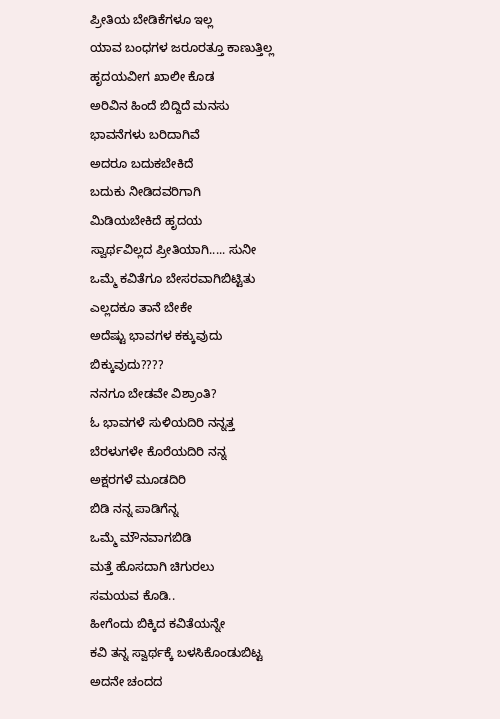ಪ್ರೀತಿಯ ಬೇಡಿಕೆಗಳೂ ಇಲ್ಲ
ಯಾವ ಬಂಧಗಳ ಜರೂರತ್ತೂ ಕಾಣುತ್ತಿಲ್ಲ
ಹೃದಯವೀಗ ಖಾಲೀ ಕೊಡ
ಅರಿವಿನ ಹಿಂದೆ ಬಿದ್ದಿದೆ ಮನಸು
ಭಾವನೆಗಳು ಬರಿದಾಗಿವೆ
ಅದರೂ ಬದುಕಬೇಕಿದೆ
ಬದುಕು ನೀಡಿದವರಿಗಾಗಿ
ಮಿಡಿಯಬೇಕಿದೆ ಹೃದಯ
ಸ್ವಾರ್ಥವಿಲ್ಲದ ಪ್ರೀತಿಯಾಗಿ..... ಸುನೀ
ಒಮ್ಮೆ ಕವಿತೆಗೂ ಬೇಸರವಾಗಿಬಿಟ್ಟಿತು
ಎಲ್ಲದಕೂ ತಾನೆ ಬೇಕೇ
ಅದೆಷ್ಟು ಭಾವಗಳ ಕಕ್ಕುವುದು
ಬಿಕ್ಕುವುದು????
ನನಗೂ ಬೇಡವೇ ವಿಶ್ರಾಂತಿ?
ಓ ಭಾವಗಳೆ ಸುಳಿಯದಿರಿ ನನ್ನತ್ತ
ಬೆರಳುಗಳೇ ಕೊರೆಯದಿರಿ ನನ್ನ
ಅಕ್ಷರಗಳೆ ಮೂಡದಿರಿ
ಬಿಡಿ ನನ್ನ ಪಾಡಿಗೆನ್ನ
ಒಮ್ಮೆ ಮೌನವಾಗಬಿಡಿ
ಮತ್ತೆ ಹೊಸದಾಗಿ ಚಿಗುರಲು
ಸಮಯವ ಕೊಡಿ..
ಹೀಗೆಂದು ಬಿಕ್ಕಿದ ಕವಿತೆಯನ್ನೇ
ಕವಿ ತನ್ನ ಸ್ವಾರ್ಥಕ್ಕೆ ಬಳಸಿಕೊಂಡುಬಿಟ್ಟ
ಅದನೇ ಚಂದದ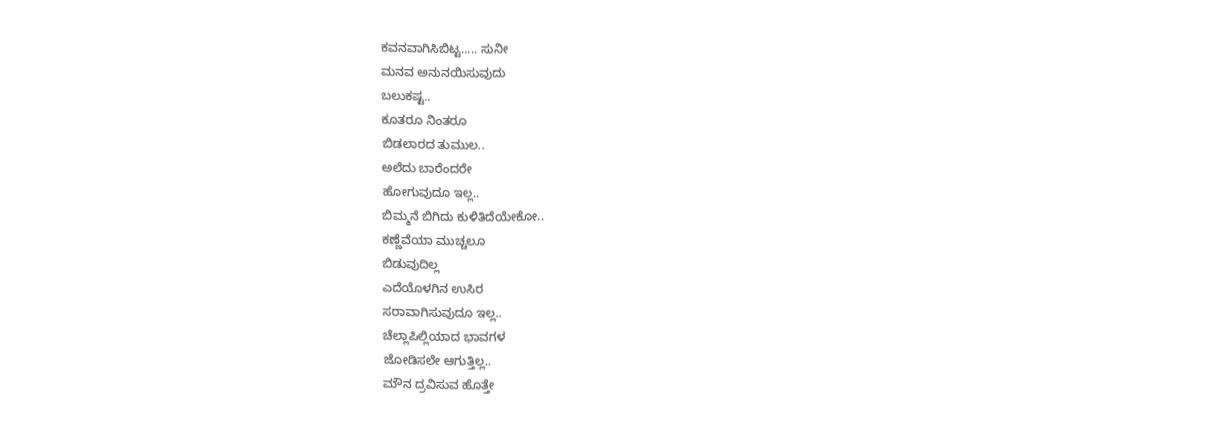ಕವನವಾಗಿಸಿಬಿಟ್ಟ..... ಸುನೀ
ಮನವ ಅನುನಯಿಸುವುದು
ಬಲುಕಷ್ಟ..
ಕೂತರೂ ನಿಂತರೂ
ಬಿಡಲಾರದ ತುಮುಲ..
ಅಲೆದು ಬಾರೆಂದರೇ
ಹೋಗುವುದೂ ಇಲ್ಲ..
ಬಿಮ್ಮನೆ ಬಿಗಿದು ಕುಳಿತಿದೆಯೇಕೋ..
ಕಣ್ಣೆವೆಯಾ ಮುಚ್ಚಲೂ
ಬಿಡುವುದಿಲ್ಲ
ಎದೆಯೊಳಗಿನ ಉಸಿರ
ಸರಾವಾಗಿಸುವುದೂ ಇಲ್ಲ..
ಚೆಲ್ಲಾಪಿಲ್ಲಿಯಾದ ಭಾವಗಳ
ಜೋಡಿಸಲೇ ಆಗುತ್ತಿಲ್ಲ..
ಮೌನ ದ್ರವಿಸುವ ಹೊತ್ತೇ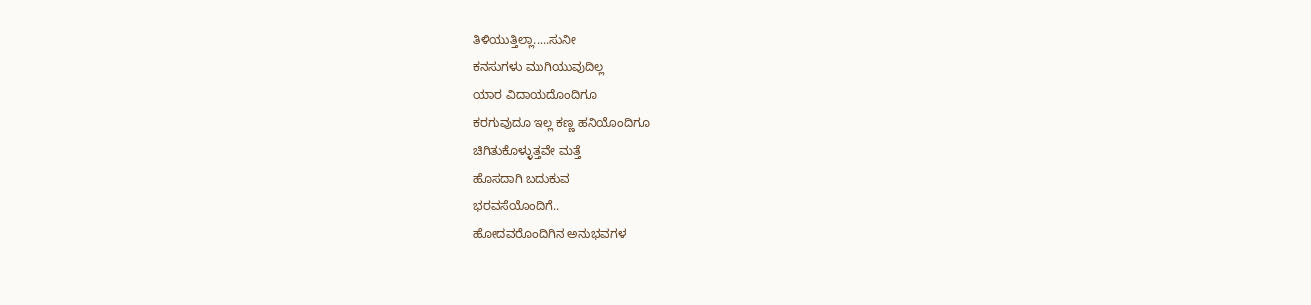ತಿಳಿಯುತ್ತಿಲ್ಲಾ.....ಸುನೀ
ಕನಸುಗಳು ಮುಗಿಯುವುದಿಲ್ಲ
ಯಾರ ವಿದಾಯದೊಂದಿಗೂ
ಕರಗುವುದೂ ಇಲ್ಲ ಕಣ್ಣ ಹನಿಯೊಂದಿಗೂ
ಚಿಗಿತುಕೊಳ್ಳುತ್ತವೇ ಮತ್ತೆ
ಹೊಸದಾಗಿ ಬದುಕುವ
ಭರವಸೆಯೊಂದಿಗೆ..
ಹೋದವರೊಂದಿಗಿನ ಅನುಭವಗಳ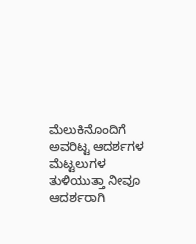ಮೆಲುಕಿನೊಂದಿಗೆ
ಅವರಿಟ್ಟ ಆದರ್ಶಗಳ
ಮೆಟ್ಟಲುಗಳ ತುಳಿಯುತ್ತಾ ನೀವೂ
ಆದರ್ಶರಾಗಿ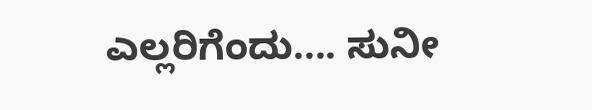ಎಲ್ಲರಿಗೆಂದು.... ಸುನೀ